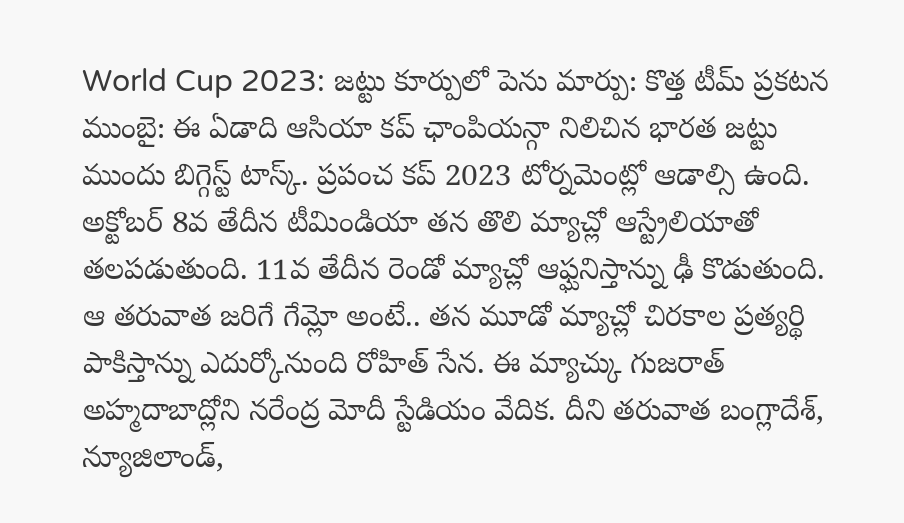World Cup 2023: జట్టు కూర్పులో పెను మార్పు: కొత్త టీమ్ ప్రకటన
ముంబై: ఈ ఏడాది ఆసియా కప్ ఛాంపియన్గా నిలిచిన భారత జట్టు ముందు బిగ్గెస్ట్ టాస్క్. ప్రపంచ కప్ 2023 టోర్నమెంట్లో ఆడాల్సి ఉంది. అక్టోబర్ 8వ తేదీన టీమిండియా తన తొలి మ్యాచ్లో ఆస్ట్రేలియాతో తలపడుతుంది. 11వ తేదీన రెండో మ్యాచ్లో ఆఫ్ఘనిస్తాన్ను ఢీ కొడుతుంది.
ఆ తరువాత జరిగే గేమ్లో అంటే.. తన మూడో మ్యాచ్లో చిరకాల ప్రత్యర్థి పాకిస్తాన్ను ఎదుర్కోనుంది రోహిత్ సేన. ఈ మ్యాచ్కు గుజరాత్ అహ్మదాబాద్లోని నరేంద్ర మోదీ స్టేడియం వేదిక. దీని తరువాత బంగ్లాదేశ్, న్యూజిలాండ్,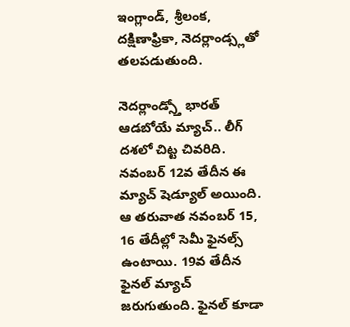ఇంగ్లాండ్, శ్రీలంక, దక్షిణాఫ్రికా, నెదర్లాండ్స్లతో తలపడుతుంది.

నెదర్లాండ్స్తో భారత్ ఆడబోయే మ్యాచ్.. లీగ్ దశలో చిట్ట చివరిది. నవంబర్ 12వ తేదీన ఈ మ్యాచ్ షెడ్యూల్ అయింది. ఆ తరువాత నవంబర్ 15, 16 తేదీల్లో సెమీ ఫైనల్స్ ఉంటాయి. 19వ తేదీన ఫైనల్ మ్యాచ్ జరుగుతుంది. ఫైనల్ కూడా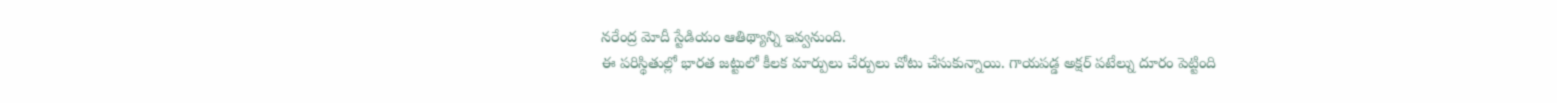నరేంద్ర మోదీ స్టేడియం ఆతిథ్యాన్ని ఇవ్వనుంది.
ఈ పరిస్థితుల్లో భారత జట్టులో కీలక మార్పులు చేర్పులు చోటు చేసుకున్నాయి. గాయపడ్డ అక్షర్ పటేల్ను దూరం పెట్టింది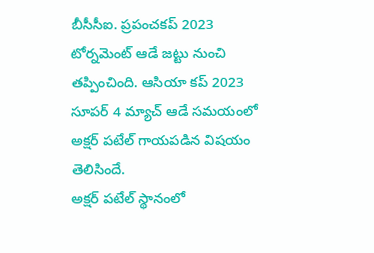బీసీసీఐ. ప్రపంచకప్ 2023 టోర్నమెంట్ ఆడే జట్టు నుంచి తప్పించింది. ఆసియా కప్ 2023 సూపర్ 4 మ్యాచ్ ఆడే సమయంలో అక్షర్ పటేల్ గాయపడిన విషయం తెలిసిందే.
అక్షర్ పటేల్ స్థానంలో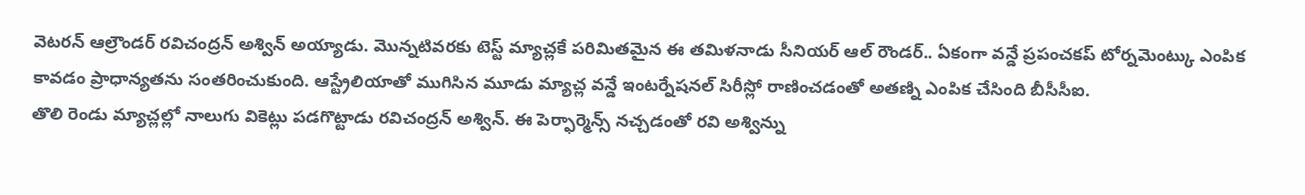వెటరన్ ఆల్రౌండర్ రవిచంద్రన్ అశ్విన్ అయ్యాడు. మొన్నటివరకు టెస్ట్ మ్యాచ్లకే పరిమితమైన ఈ తమిళనాడు సీనియర్ ఆల్ రౌండర్.. ఏకంగా వన్డే ప్రపంచకప్ టోర్నమెంట్కు ఎంపిక కావడం ప్రాధాన్యతను సంతరించుకుంది. ఆస్ట్రేలియాతో ముగిసిన మూడు మ్యాచ్ల వన్డే ఇంటర్నేషనల్ సిరీస్లో రాణించడంతో అతణ్ని ఎంపిక చేసింది బీసీసీఐ.
తొలి రెండు మ్యాచ్లల్లో నాలుగు వికెట్లు పడగొట్టాడు రవిచంద్రన్ అశ్విన్. ఈ పెర్ఫార్మెన్స్ నచ్చడంతో రవి అశ్విన్ను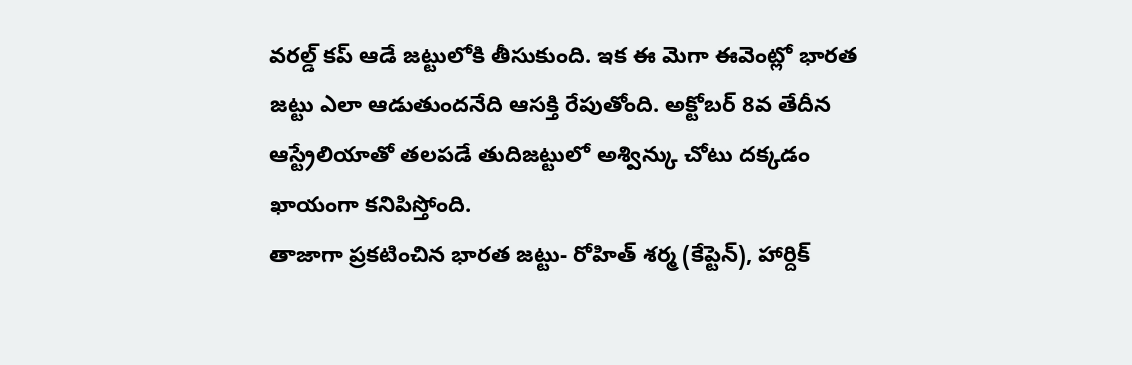వరల్డ్ కప్ ఆడే జట్టులోకి తీసుకుంది. ఇక ఈ మెగా ఈవెంట్లో భారత జట్టు ఎలా ఆడుతుందనేది ఆసక్తి రేపుతోంది. అక్టోబర్ 8వ తేదీన ఆస్ట్రేలియాతో తలపడే తుదిజట్టులో అశ్విన్కు చోటు దక్కడం ఖాయంగా కనిపిస్తోంది.
తాజాగా ప్రకటించిన భారత జట్టు- రోహిత్ శర్మ (కేప్టెన్), హార్దిక్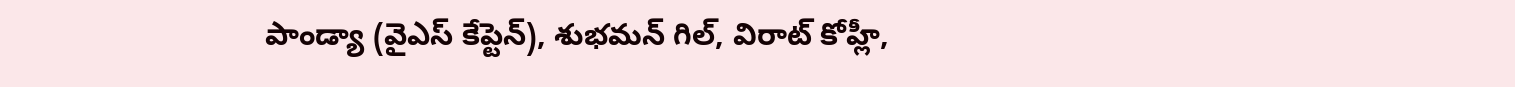పాండ్యా (వైఎస్ కేప్టెన్), శుభమన్ గిల్, విరాట్ కోహ్లీ,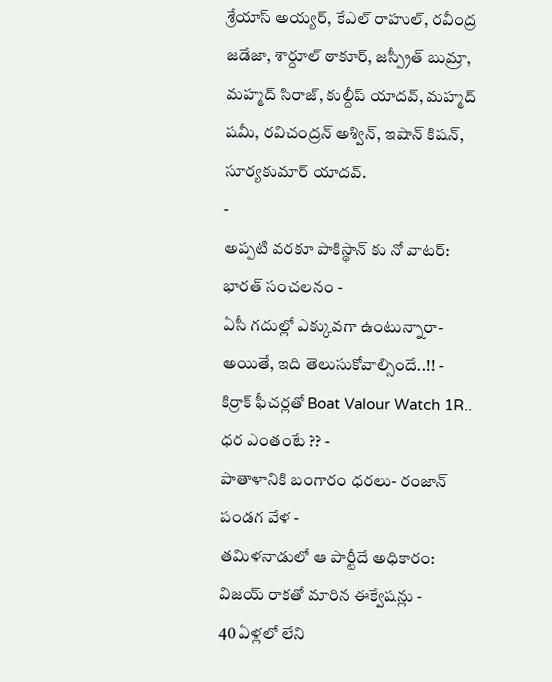శ్రేయాస్ అయ్యర్, కేఎల్ రాహుల్, రవీంద్ర జడేజా, శార్దూల్ ఠాకూర్, జస్ప్రీత్ బుమ్రా, మహ్మద్ సిరాజ్, కుల్దీప్ యాదవ్, మహ్మద్ షమీ, రవిచంద్రన్ అశ్విన్, ఇషాన్ కిషన్, సూర్యకుమార్ యాదవ్.
-
అప్పటి వరకూ పాకిస్థాన్ కు నో వాటర్: భారత్ సంచలనం -
ఏసీ గదుల్లో ఎక్కువగా ఉంటున్నారా- అయితే, ఇది తెలుసుకోవాల్సిందే..!! -
కిర్రాక్ ఫీచర్లతో Boat Valour Watch 1R.. ధర ఎంతంటే ?? -
పాతాళానికి బంగారం ధరలు- రంజాన్ పండగ వేళ -
తమిళనాడులో ఆ పార్టీదే అధికారం: విజయ్ రాకతో మారిన ఈక్వేషన్లు -
40 ఏళ్లలో లేని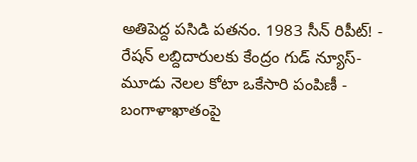అతిపెద్ద పసిడి పతనం. 1983 సీన్ రిపీట్! -
రేషన్ లబ్దిదారులకు కేంద్రం గుడ్ న్యూస్- మూడు నెలల కోటా ఒకేసారి పంపిణీ -
బంగాళాఖాతంపై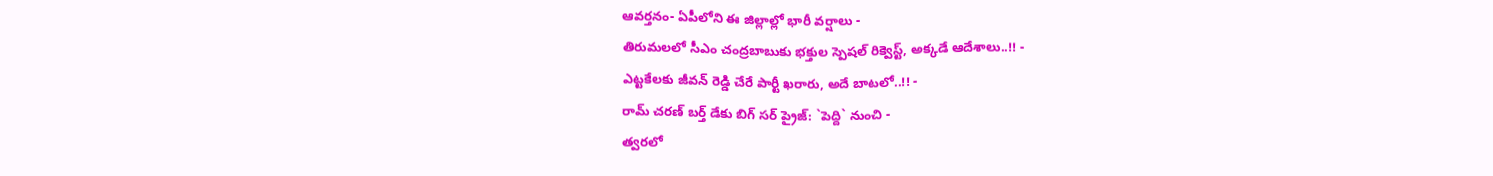ఆవర్తనం- ఏపీలోని ఈ జిల్లాల్లో భారీ వర్షాలు -
తిరుమలలో సీఎం చంద్రబాబుకు భక్తుల స్పెషల్ రిక్వెస్ట్, అక్కడే ఆదేశాలు..!! -
ఎట్టకేలకు జీవన్ రెడ్డి చేరే పార్టీ ఖరారు, అదే బాటలో..!! -
రామ్ చరణ్ బర్త్ డేకు బిగ్ సర్ ప్రైజ్: `పెద్ది` నుంచి -
త్వరలో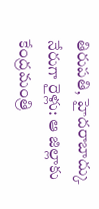తిరుపతి, హైదరాబాద్కు నేరుగా రైళ్లు: ఆ జిల్లాకు కేంద్రమంత్రి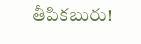తీపికబురు!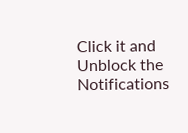Click it and Unblock the Notifications